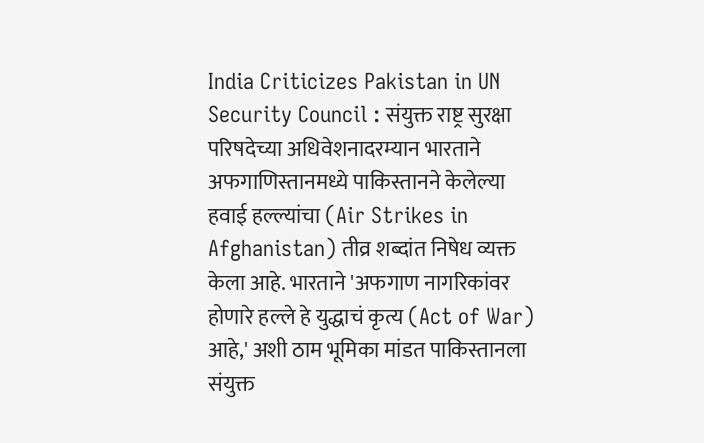India Criticizes Pakistan in UN Security Council : संयुक्त राष्ट्र सुरक्षा परिषदेच्या अधिवेशनादरम्यान भारताने अफगाणिस्तानमध्ये पाकिस्तानने केलेल्या हवाई हल्ल्यांचा (Air Strikes in Afghanistan) तीव्र शब्दांत निषेध व्यक्त केला आहे. भारताने 'अफगाण नागरिकांवर होणारे हल्ले हे युद्धाचं कृत्य (Act of War) आहे,' अशी ठाम भूमिका मांडत पाकिस्तानला संयुक्त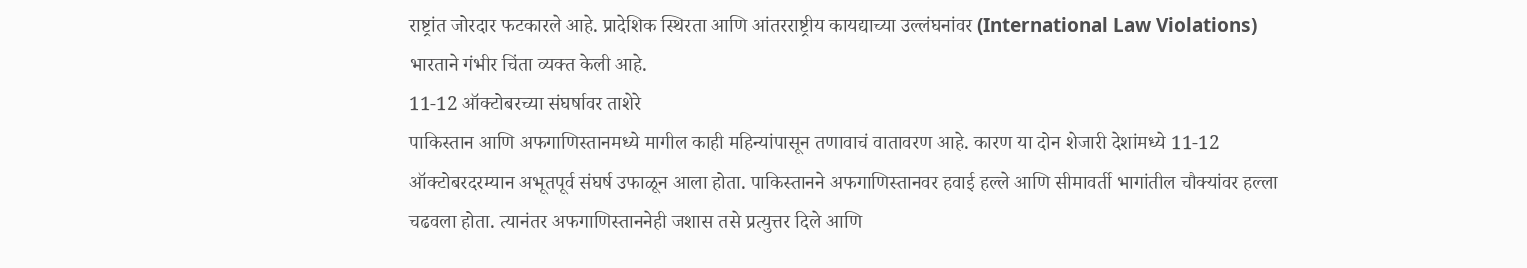राष्ट्रांत जोरदार फटकारले आहे. प्रादेशिक स्थिरता आणि आंतरराष्ट्रीय कायद्याच्या उल्लंघनांवर (International Law Violations) भारताने गंभीर चिंता व्यक्त केली आहे.
11-12 ऑक्टोबरच्या संघर्षावर ताशेरे
पाकिस्तान आणि अफगाणिस्तानमध्ये मागील काही महिन्यांपासून तणावाचं वातावरण आहे. कारण या दोन शेजारी देशांमध्ये 11-12 ऑक्टोबरदरम्यान अभूतपूर्व संघर्ष उफाळून आला होता. पाकिस्तानने अफगाणिस्तानवर हवाई हल्ले आणि सीमावर्ती भागांतील चौक्यांवर हल्ला चढवला होता. त्यानंतर अफगाणिस्ताननेही जशास तसे प्रत्युत्तर दिले आणि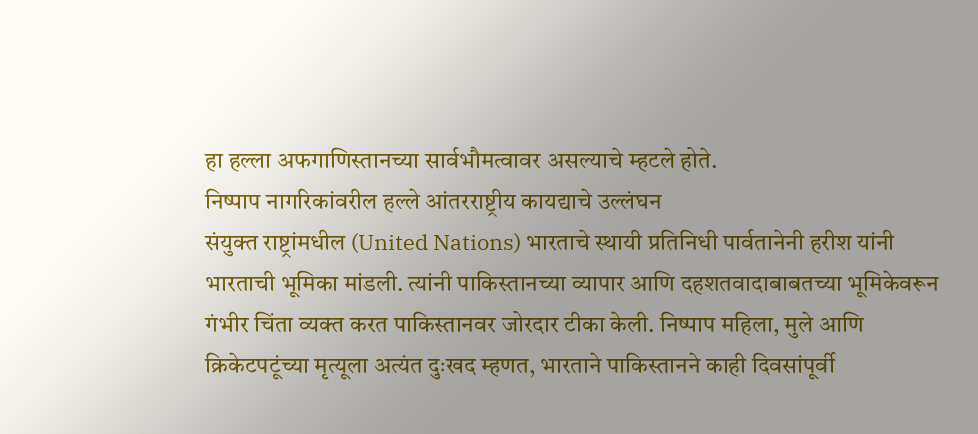हा हल्ला अफगाणिस्तानच्या सार्वभौमत्वावर असल्याचे म्हटले होते.
निष्पाप नागरिकांवरील हल्ले आंतरराष्ट्रीय कायद्याचे उल्लंघन
संयुक्त राष्ट्रांमधील (United Nations) भारताचे स्थायी प्रतिनिधी पार्वतानेनी हरीश यांनी भारताची भूमिका मांडली. त्यांनी पाकिस्तानच्या व्यापार आणि दहशतवादाबाबतच्या भूमिकेवरून गंभीर चिंता व्यक्त करत पाकिस्तानवर जोरदार टीका केली. निष्पाप महिला, मुले आणि क्रिकेटपटूंच्या मृत्यूला अत्यंत दुःखद म्हणत, भारताने पाकिस्तानने काही दिवसांपूर्वी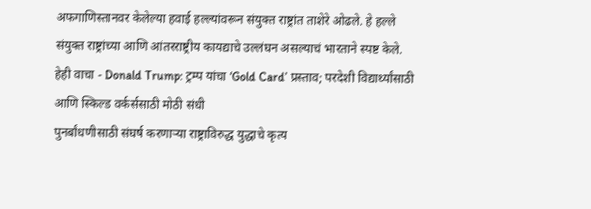अफगाणिस्तानवर केलेल्या हवाई हल्ल्यांवरून संयुक्त राष्ट्रांत ताशेरे ओढले. हे हल्ले संयुक्त राष्ट्रांच्या आणि आंतरराष्ट्रीय कायद्याचे उल्लंघन असल्याचं भारताने स्पष्ट केले.
हेही वाचा - Donald Trump: ट्रम्प यांचा ‘Gold Card’ प्रस्ताव; परदेशी विद्यार्थ्यांसाठी आणि स्किल्ड वर्कर्ससाठी मोठी संधी
पुनर्बांधणीसाठी संघर्ष करणाऱ्या राष्ट्राविरुद्ध युद्धाचे कृत्य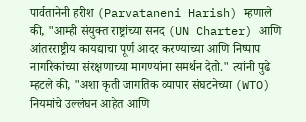पार्वतानेनी हरीश (Parvataneni Harish) म्हणाले की, "आम्ही संयुक्त राष्ट्रांच्या सनद (UN Charter) आणि आंतरराष्ट्रीय कायद्याचा पूर्ण आदर करण्याच्या आणि निष्पाप नागरिकांच्या संरक्षणाच्या मागण्यांना समर्थन देतो." त्यांनी पुढे म्हटले की, "अशा कृती जागतिक व्यापार संघटनेच्या (WTO) नियमांचे उल्लंघन आहेत आणि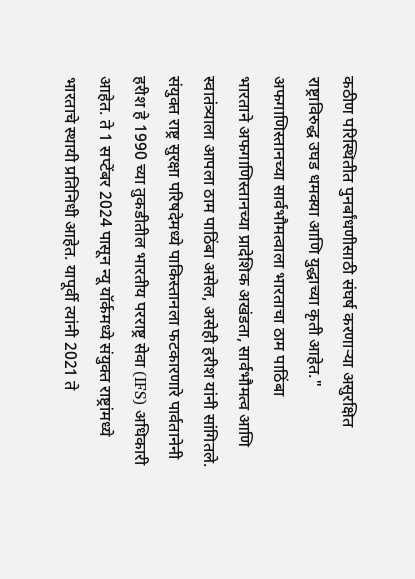कठीण परिस्थितीत पुनर्बांधणीसाठी संघर्ष करणाऱ्या असुरक्षित राष्ट्राविरुद्ध उघड धमक्या आणि युद्धाच्या कृती आहेत."
अफगाणिस्तानच्या सार्वभौमत्वाला भारताचा ठाम पाठिंबा
भारताने अफगाणिस्तानच्या प्रादेशिक अखंडता, सार्वभौमत्व आणि स्वातंत्र्याला आपला ठाम पाठिंबा असेल, असेही हरीश यांनी सांगितले. संयुक्त राष्ट्र सुरक्षा परिषदेमध्ये पाकिस्तानला फटकारणारे पार्वतानेनी हरीश हे 1990 च्या तुकडीतील भारतीय परराष्ट्र सेवा (IFS) अधिकारी आहेत. ते 1 सप्टेंबर 2024 पासून न्यू यॉर्कमध्ये संयुक्त राष्ट्रांमध्ये भारताचे स्थायी प्रतिनिधी आहेत. यापूर्वी त्यांनी 2021 ते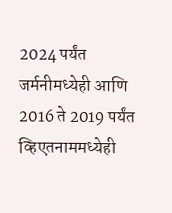2024 पर्यंत जर्मनीमध्येही आणि 2016 ते 2019 पर्यंत व्हिएतनाममध्येही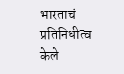भारताचं प्रतिनिधीत्व केले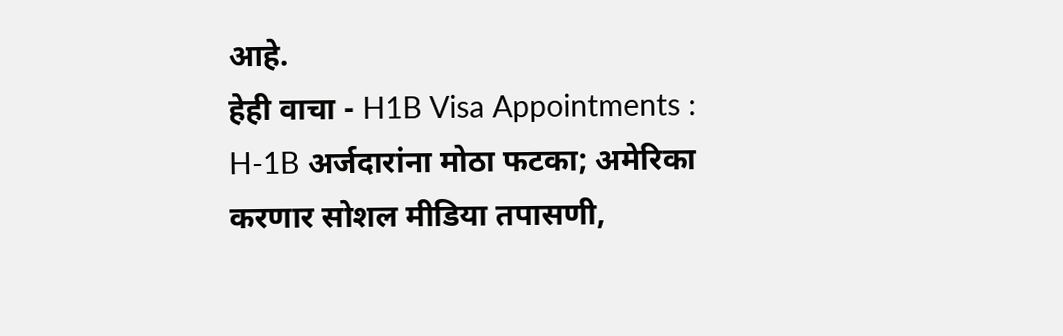आहे.
हेही वाचा - H1B Visa Appointments : H-1B अर्जदारांना मोठा फटका; अमेरिका करणार सोशल मीडिया तपासणी,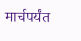मार्चपर्यंत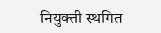नियुक्ती स्थगित